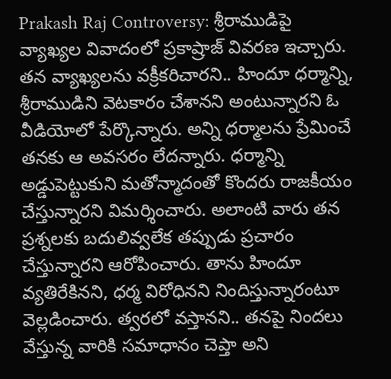Prakash Raj Controversy: శ్రీరాముడిపై వ్యాఖ్యల వివాదంలో ప్రకాష్రాజ్ వివరణ ఇచ్చారు. తన వ్యాఖ్యలను వక్రీకరిచారని.. హిందూ ధర్మాన్ని, శ్రీరాముడిని వెటకారం చేశానని అంటున్నారని ఓ వీడియోలో పేర్కొన్నారు. అన్ని ధర్మాలను ప్రేమించే తనకు ఆ అవసరం లేదన్నారు. ధర్మాన్ని అడ్డుపెట్టుకుని మతోన్మాదంతో కొందరు రాజకీయం చేస్తున్నారని విమర్శించారు. అలాంటి వారు తన ప్రశ్నలకు బదులివ్వలేక తప్పుడు ప్రచారం చేస్తున్నారని ఆరోపించారు. తాను హిందూ వ్యతిరేకినని, ధర్మ విరోధినని నిందిస్తున్నారంటూ వెల్లడించారు. త్వరలో వస్తానని.. తనపై నిందలు వేస్తున్న వారికి సమాధానం చెప్తా అని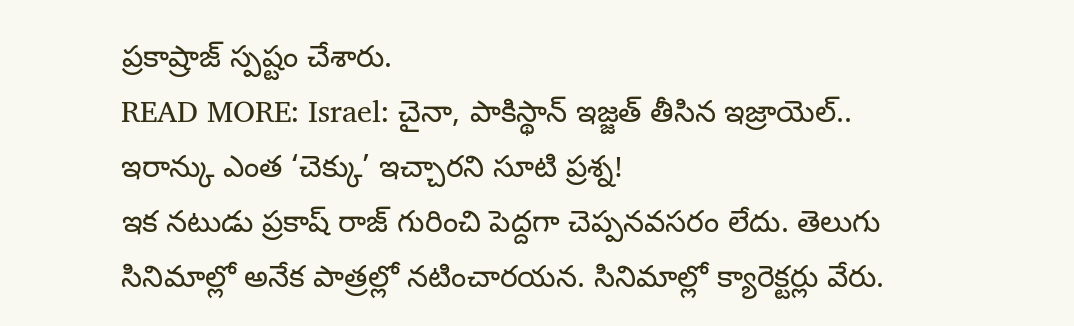ప్రకాష్రాజ్ స్పష్టం చేశారు.
READ MORE: Israel: చైనా, పాకిస్థాన్ ఇజ్జత్ తీసిన ఇజ్రాయెల్.. ఇరాన్కు ఎంత ‘చెక్కు’ ఇచ్చారని సూటి ప్రశ్న!
ఇక నటుడు ప్రకాష్ రాజ్ గురించి పెద్దగా చెప్పనవసరం లేదు. తెలుగు సినిమాల్లో అనేక పాత్రల్లో నటించారయన. సినిమాల్లో క్యారెక్టర్లు వేరు.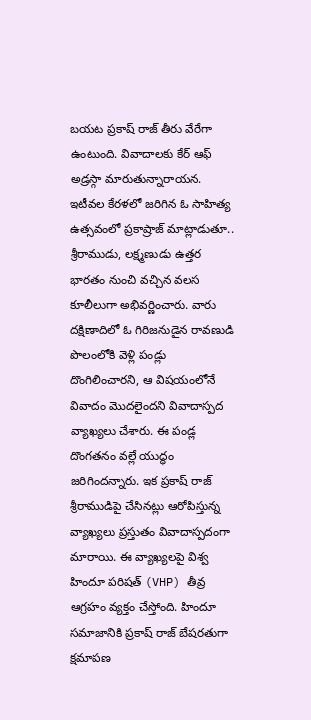బయట ప్రకాష్ రాజ్ తీరు వేరేగా ఉంటుంది. వివాదాలకు కేర్ ఆఫ్ అడ్రస్గా మారుతున్నారాయన. ఇటీవల కేరళలో జరిగిన ఓ సాహిత్య ఉత్సవంలో ప్రకాష్రాజ్ మాట్లాడుతూ.. శ్రీరాముడు, లక్ష్మణుడు ఉత్తర భారతం నుంచి వచ్చిన వలస కూలీలుగా అభివర్ణించారు. వారు దక్షిణాదిలో ఓ గిరిజనుడైన రావణుడి పొలంలోకి వెళ్లి పండ్లు దొంగిలించారని, ఆ విషయంలోనే వివాదం మొదలైందని వివాదాస్పద వ్యాఖ్యలు చేశారు. ఈ పండ్ల దొంగతనం వల్లే యుద్ధం జరిగిందన్నారు. ఇక ప్రకాష్ రాజ్ శ్రీరాముడిపై చేసినట్లు ఆరోపిస్తున్న వ్యాఖ్యలు ప్రస్తుతం వివాదాస్పదంగా మారాయి. ఈ వ్యాఖ్యలపై విశ్వ హిందూ పరిషత్ (VHP) తీవ్ర ఆగ్రహం వ్యక్తం చేస్తోంది. హిందూ సమాజానికి ప్రకాష్ రాజ్ బేషరతుగా క్షమాపణ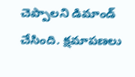చెప్పాలని డిమాండ్ చేసింది. క్షమాపణలు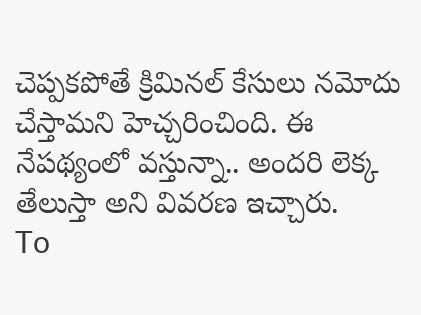చెప్పకపోతే క్రిమినల్ కేసులు నమోదు చేస్తామని హెచ్చరించింది. ఈ నేపథ్యంలో వస్తున్నా.. అందరి లెక్క తేలుస్తా అని వివరణ ఇచ్చారు.
To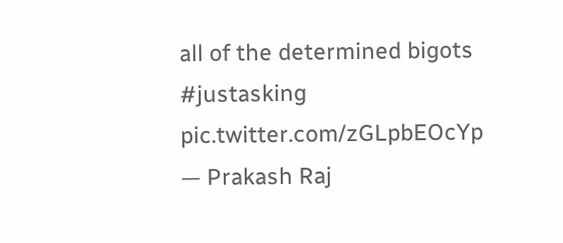all of the determined bigots #justasking pic.twitter.com/zGLpbEOcYp
— Prakash Raj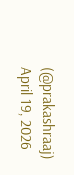(@prakashraaj) April 19, 2026